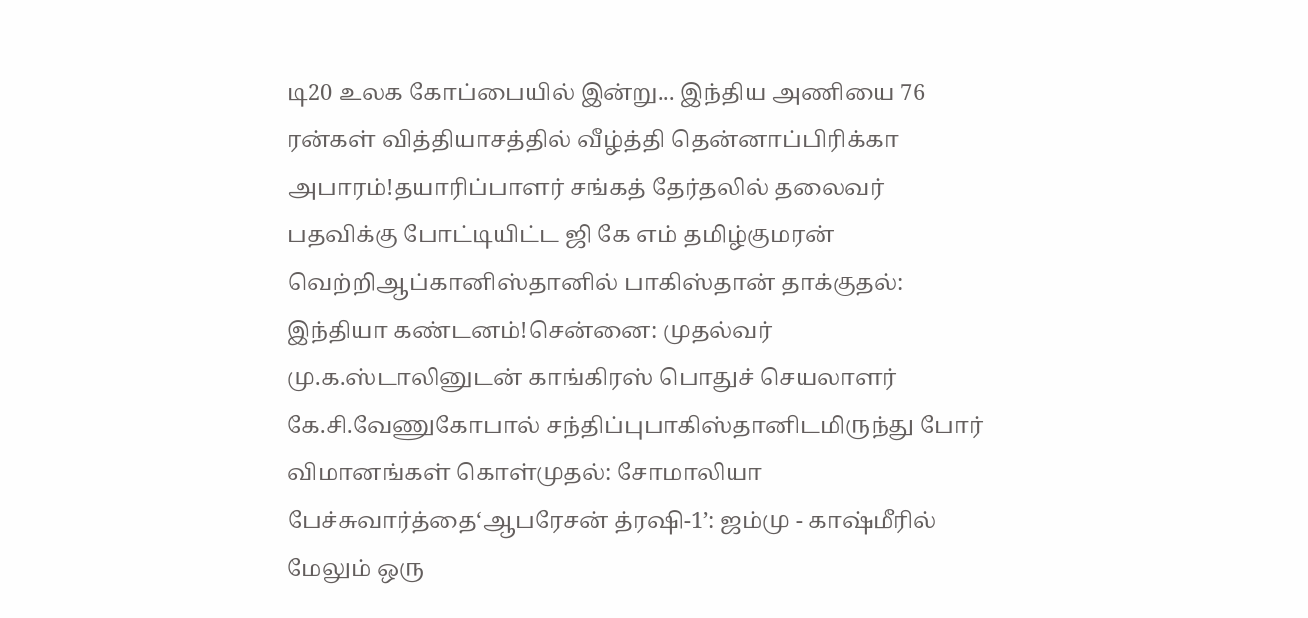டி20 உலக கோப்பையில் இன்று... இந்திய அணியை 76 ரன்கள் வித்தியாசத்தில் வீழ்த்தி தென்னாப்பிரிக்கா அபாரம்!தயாரிப்பாளர் சங்கத் தேர்தலில் தலைவர் பதவிக்கு போட்டியிட்ட ஜி கே எம் தமிழ்குமரன் வெற்றிஆப்கானிஸ்தானில் பாகிஸ்தான் தாக்குதல்: இந்தியா கண்டனம்!சென்னை: முதல்வர் மு.க.ஸ்டாலினுடன் காங்கிரஸ் பொதுச் செயலாளர் கே.சி.வேணுகோபால் சந்திப்புபாகிஸ்தானிடமிருந்து போர் விமானங்கள் கொள்முதல்: சோமாலியா பேச்சுவார்த்தை‘ஆபரேசன் த்ரஷி-1’: ஜம்மு - காஷ்மீரில் மேலும் ஒரு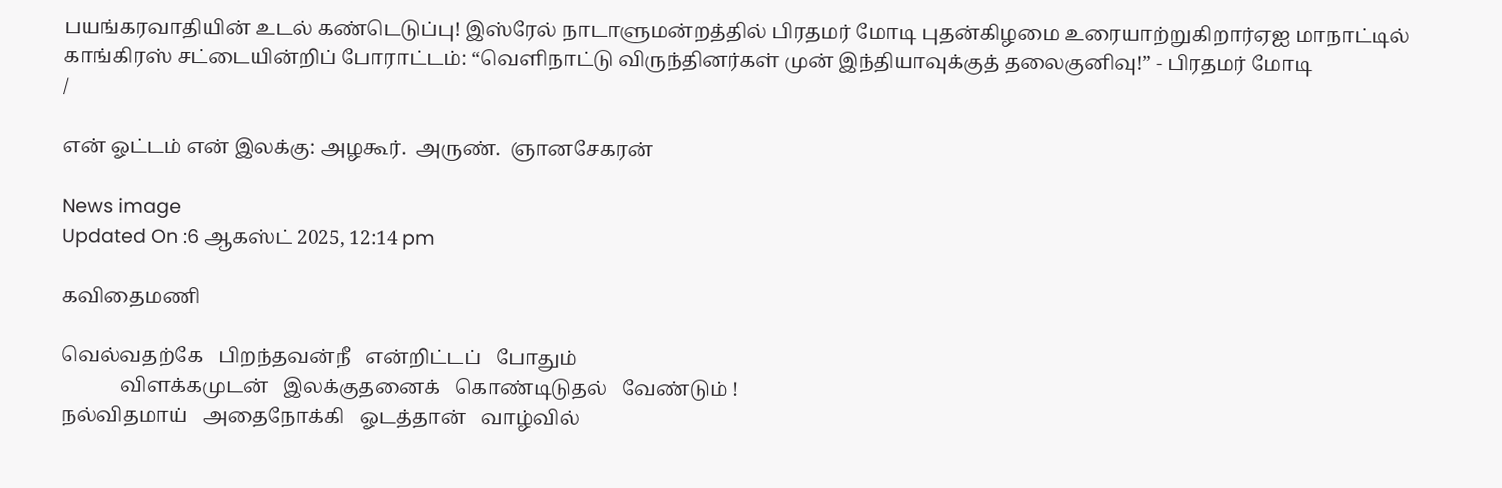பயங்கரவாதியின் உடல் கண்டெடுப்பு! இஸ்ரேல் நாடாளுமன்றத்தில் பிரதமர் மோடி புதன்கிழமை உரையாற்றுகிறார்ஏஐ மாநாட்டில் காங்கிரஸ் சட்டையின்றிப் போராட்டம்: “வெளிநாட்டு விருந்தினர்கள் முன் இந்தியாவுக்குத் தலைகுனிவு!” - பிரதமர் மோடி
/

என் ஓட்டம் என் இலக்கு: அழகூர்.  அருண்.  ஞானசேகரன்

News image
Updated On :6 ஆகஸ்ட் 2025, 12:14 pm

கவிதைமணி

வெல்வதற்கே   பிறந்தவன்நீ   என்றிட்டப்   போதும்
            விளக்கமுடன்   இலக்குதனைக்   கொண்டிடுதல்   வேண்டும் !
நல்விதமாய்   அதைநோக்கி   ஓடத்தான்   வாழ்வில்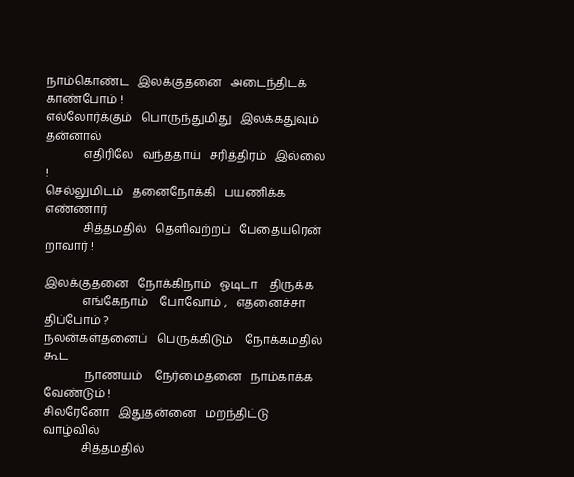நாம்கொண்ட   இலக்குதனை   அடைந்திடக்   காண்போம் !
எல்லோர்க்கும்   பொருந்துமிது   இலக்கதுவும்   தன்னால்
             எதிரிலே   வந்ததாய்   சரித்திரம்   இல்லை !
செல்லுமிடம்   தனைநோக்கி   பயணிக்க   எண்ணார்
             சித்தமதில்   தெளிவற்றப்   பேதையரென்   றாவார் !

இலக்குதனை   நோக்கிநாம்   ஓடிடா    திருக்க
             எங்கேநாம்    போவோம் ,   எதனைச்சா   திப்போம் ?
நலன்கள்தனைப்   பெருக்கிடும்    நோக்கமதில்   கூட
              நாணயம்    நேர்மைதனை   நாம்காக்க   வேண்டும் !
சிலரேனோ   இதுதன்னை   மறந்திட்டு   வாழ்வில்
             சித்தமதில்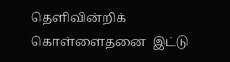தெளிவின்றிக்   கொள்ளைதனை  இட்டு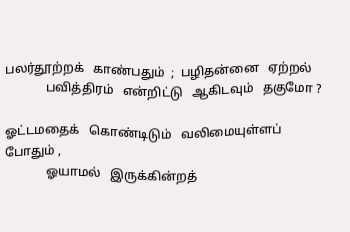பலர்தூற்றக்   காண்பதும்  ;  பழிதன்னை   ஏற்றல்
             பவித்திரம்   என்றிட்டு   ஆகிடவும்   தகுமோ ?

ஓட்டமதைக்   கொண்டிடும்   வலிமையுள்ளப்   போதும் ,
             ஓயாமல்   இருக்கின்றத்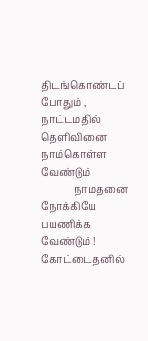திடங்கொண்டப்   போதும் ,
நாட்டமதில்   தெளிவினை   நாம்கொள்ள   வேண்டும்
             நாமதனை    நோக்கியே   பயணிக்க   வேண்டும் !
கோட்டைதனில்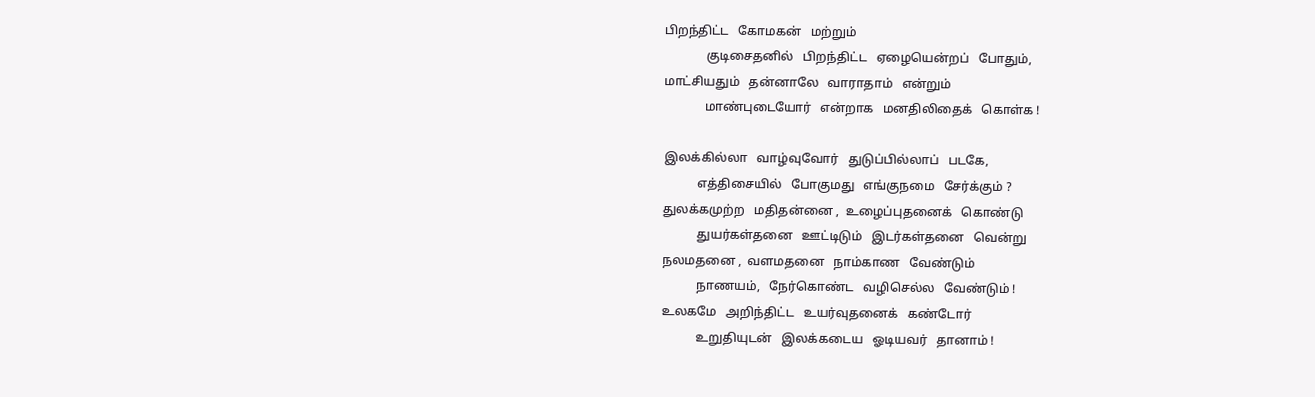பிறந்திட்ட   கோமகன்   மற்றும்
             குடிசைதனில்   பிறந்திட்ட   ஏழையென்றப்   போதும்,
மாட்சியதும்   தன்னாலே   வாராதாம்   என்றும்
             மாண்புடையோர்   என்றாக   மனதிலிதைக்   கொள்க !

இலக்கில்லா   வாழ்வுவோர்   துடுப்பில்லாப்   படகே,
           எத்திசையில்   போகுமது   எங்குநமை   சேர்க்கும் ?
துலக்கமுற்ற   மதிதன்னை ,  உழைப்புதனைக்   கொண்டு
           துயர்கள்தனை   ஊட்டிடும்   இடர்கள்தனை   வென்று
நலமதனை ,  வளமதனை   நாம்காண   வேண்டும்
           நாணயம்,   நேர்கொண்ட   வழிசெல்ல   வேண்டும் !
உலகமே   அறிந்திட்ட   உயர்வுதனைக்   கண்டோர்
           உறுதியுடன்   இலக்கடைய   ஓடியவர்   தானாம் !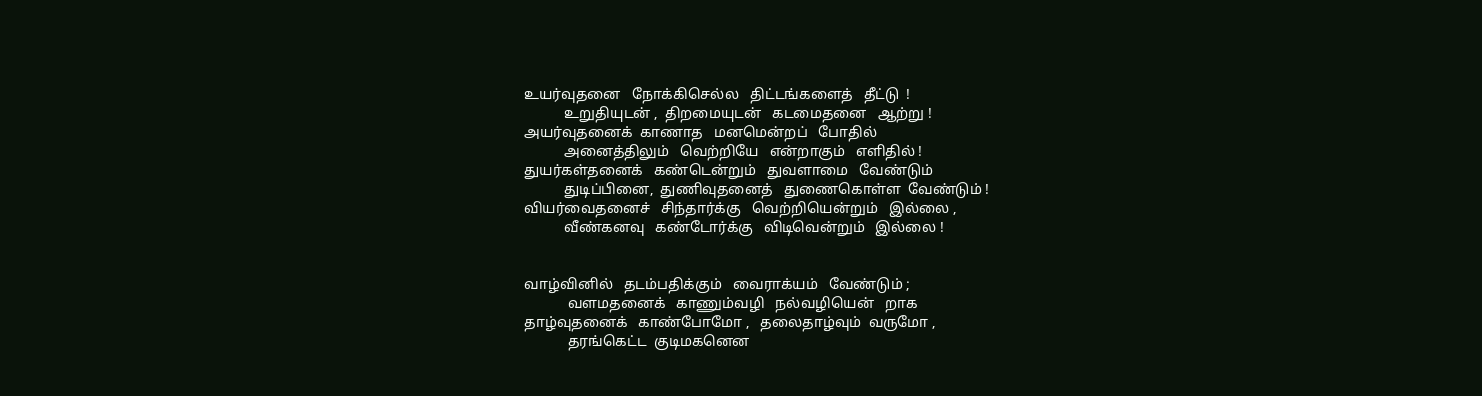உயர்வுதனை   நோக்கிசெல்ல   திட்டங்களைத்   தீட்டு  !
           உறுதியுடன் ,  திறமையுடன்   கடமைதனை   ஆற்று !
அயர்வுதனைக்  காணாத   மனமென்றப்   போதில்
           அனைத்திலும்   வெற்றியே   என்றாகும்   எளிதில் !
துயர்கள்தனைக்   கண்டென்றும்   துவளாமை   வேண்டும்
           துடிப்பினை,  துணிவுதனைத்   துணைகொள்ள  வேண்டும் !
வியர்வைதனைச்   சிந்தார்க்கு   வெற்றியென்றும்   இல்லை ,
           வீண்கனவு   கண்டோர்க்கு   விடிவென்றும்   இல்லை !


வாழ்வினில்   தடம்பதிக்கும்   வைராக்யம்   வேண்டும் ;
            வளமதனைக்   காணும்வழி   நல்வழியென்   றாக
தாழ்வுதனைக்   காண்போமோ ,   தலைதாழ்வும்  வருமோ ,
            தரங்கெட்ட  குடிமகனென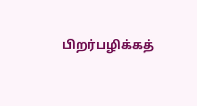பிறர்பழிக்கத்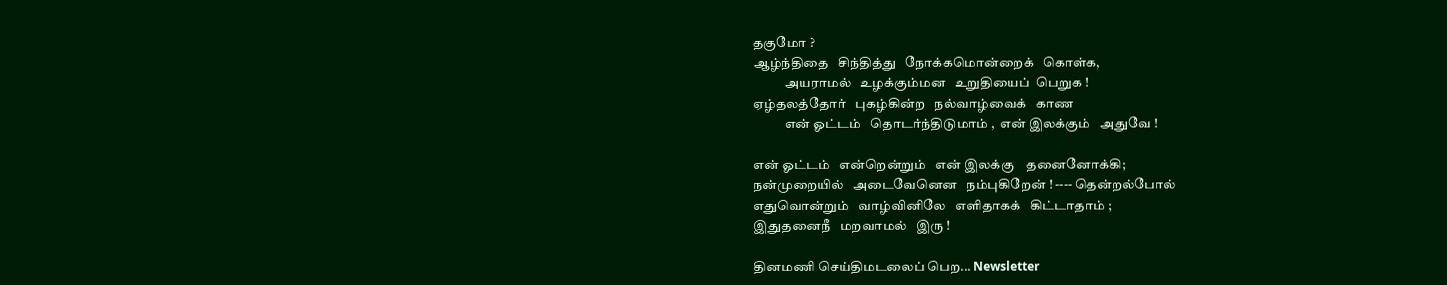தகுமோ ?
ஆழ்ந்திதை   சிந்தித்து   நோக்கமொன்றைக்   கொள்க,
            அயராமல்   உழக்கும்மன   உறுதியைப்  பெறுக !
ஏழ்தலத்தோர்   புகழ்கின்ற   நல்வாழ்வைக்   காண
            என் ஓட்டம்   தொடர்ந்திடுமாம் ,  என் இலக்கும்   அதுவே !

என் ஓட்டம்   என்றென்றும்   என் இலக்கு    தனைனோக்கி;
நன்முறையில்   அடைவேனென   நம்புகிறேன் ! ---- தென்றல்போல்
எதுவொன்றும்   வாழ்வினிலே   எளிதாகக்   கிட்டாதாம் ;
இதுதனைநீ   மறவாமல்   இரு !

தினமணி செய்திமடலைப் பெற... Newsletter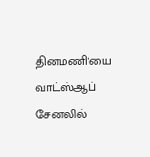தினமணி'யை வாட்ஸ்ஆப் சேனலில்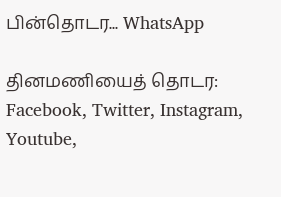பின்தொடர... WhatsApp

தினமணியைத் தொடர: Facebook, Twitter, Instagram, Youtube,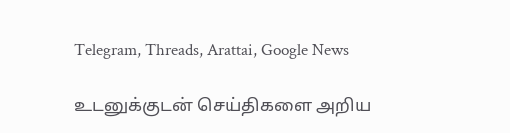Telegram, Threads, Arattai, Google News

உடனுக்குடன் செய்திகளை அறிய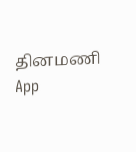தினமணி App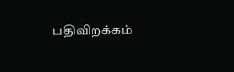பதிவிறக்கம்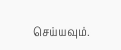செய்யவும்.